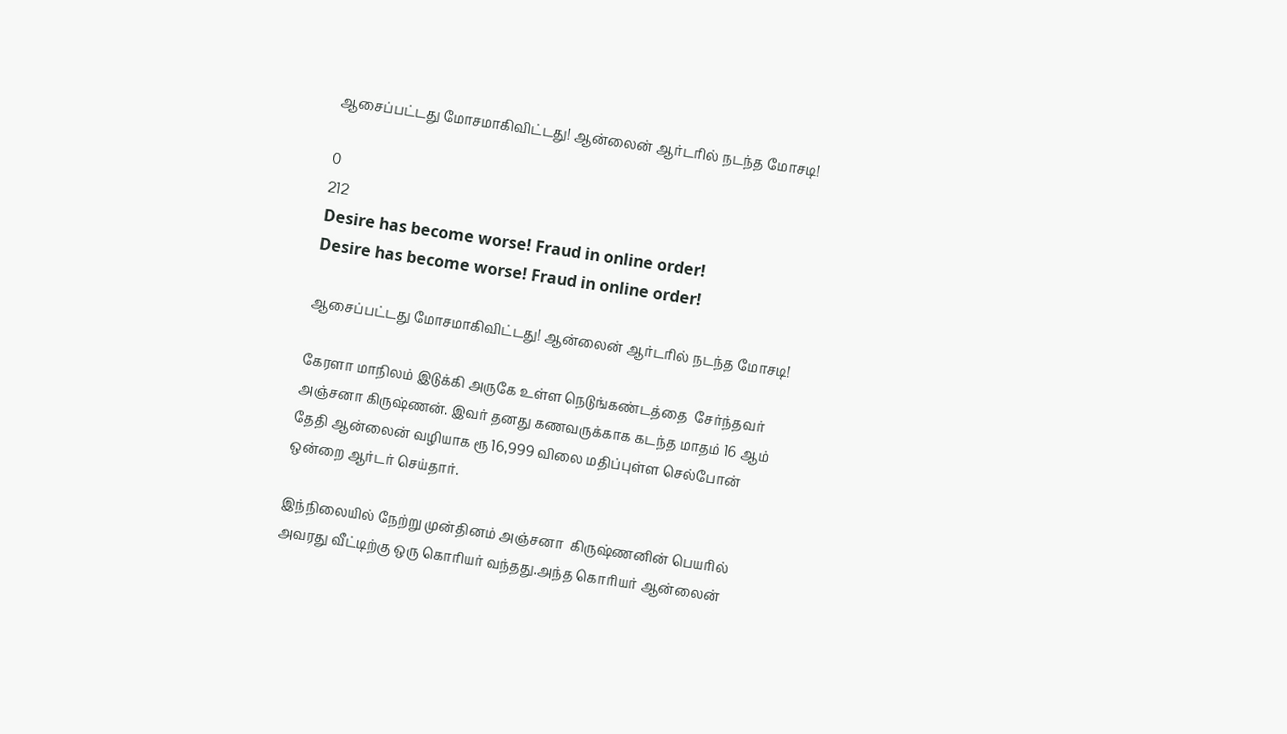ஆசைப்பட்டது மோசமாகிவிட்டது! ஆன்லைன் ஆர்டரில் நடந்த மோசடி!

0
212
Desire has become worse! Fraud in online order!
Desire has become worse! Fraud in online order!

ஆசைப்பட்டது மோசமாகிவிட்டது! ஆன்லைன் ஆர்டரில் நடந்த மோசடி!

கேரளா மாநிலம் இடுக்கி அருகே உள்ள நெடுங்கண்டத்தை  சேர்ந்தவர் அஞ்சனா கிருஷ்ணன். இவர் தனது கணவருக்காக கடந்த மாதம் 16 ஆம் தேதி ஆன்லைன் வழியாக ரூ 16,999 விலை மதிப்புள்ள செல்போன் ஒன்றை ஆர்டர் செய்தார்.

இந்நிலையில் நேற்று முன்தினம் அஞ்சனா  கிருஷ்ணனின் பெயரில் அவரது வீட்டிற்கு ஒரு கொரியர் வந்தது.அந்த கொரியர் ஆன்லைன்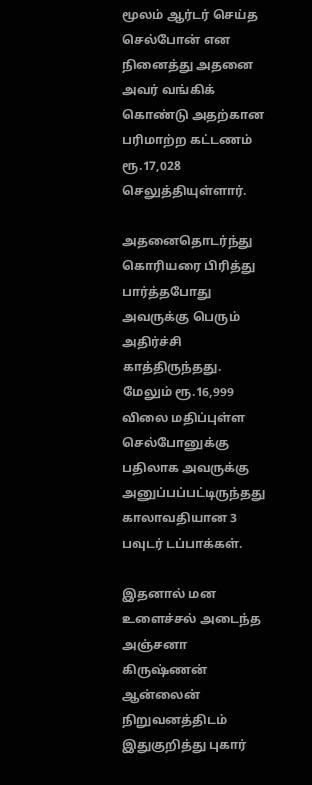மூலம் ஆர்டர் செய்த செல்போன் என நினைத்து அதனை அவர் வங்கிக் கொண்டு அதற்கான  பரிமாற்ற கட்டணம் ரூ.17,028 செலுத்தியுள்ளார்.

அதனைதொடர்ந்து கொரியரை பிரித்து பார்த்தபோது அவருக்கு பெரும் அதிர்ச்சி காத்திருந்தது. மேலும் ரூ.16,999 விலை மதிப்புள்ள செல்போனுக்கு பதிலாக அவருக்கு அனுப்பப்பட்டிருந்தது காலாவதியான 3 பவுடர் டப்பாக்கள்.

இதனால் மன உளைச்சல் அடைந்த அஞ்சனா கிருஷ்ணன் ஆன்லைன் நிறுவனத்திடம் இதுகுறித்து புகார்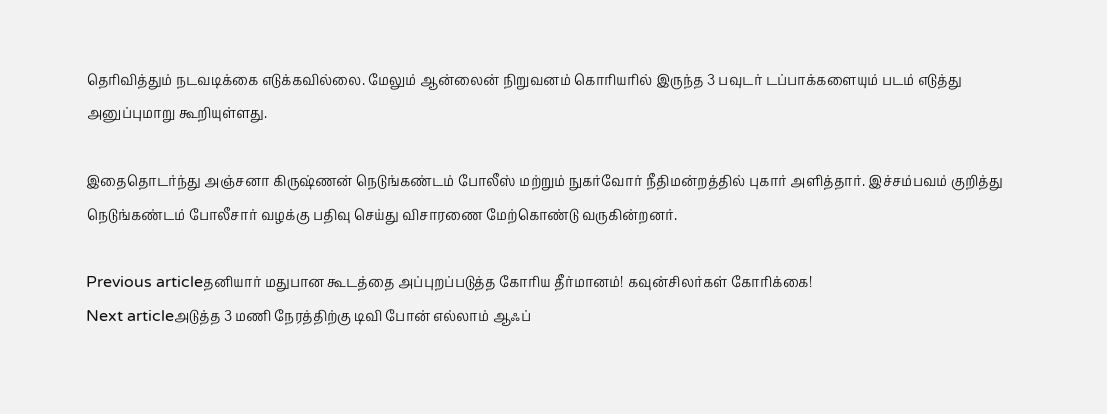தெரிவித்தும் நடவடிக்கை எடுக்கவில்லை. மேலும் ஆன்லைன் நிறுவனம் கொரியரில் இருந்த 3 பவுடர் டப்பாக்களையும் படம் எடுத்து அனுப்புமாறு கூறியுள்ளது.

இதைதொடர்ந்து அஞ்சனா கிருஷ்ணன் நெடுங்கண்டம் போலீஸ் மற்றும் நுகர்வோர் நீதிமன்றத்தில் புகார் அளித்தார். இச்சம்பவம் குறித்து நெடுங்கண்டம் போலீசார் வழக்கு பதிவு செய்து விசாரணை மேற்கொண்டு வருகின்றனர்.

Previous articleதனியார் மதுபான கூடத்தை அப்புறப்படுத்த கோரிய தீர்மானம்! கவுன்சிலர்கள் கோரிக்கை!
Next articleஅடுத்த 3 மணி நேரத்திற்கு டிவி போன் எல்லாம் ஆஃப்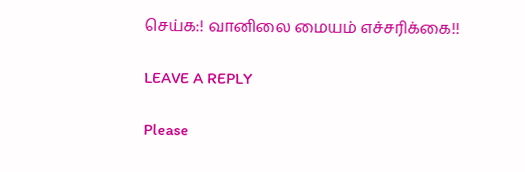செய்க:! வானிலை மையம் எச்சரிக்கை!!

LEAVE A REPLY

Please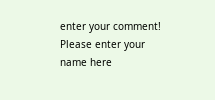enter your comment!
Please enter your name here